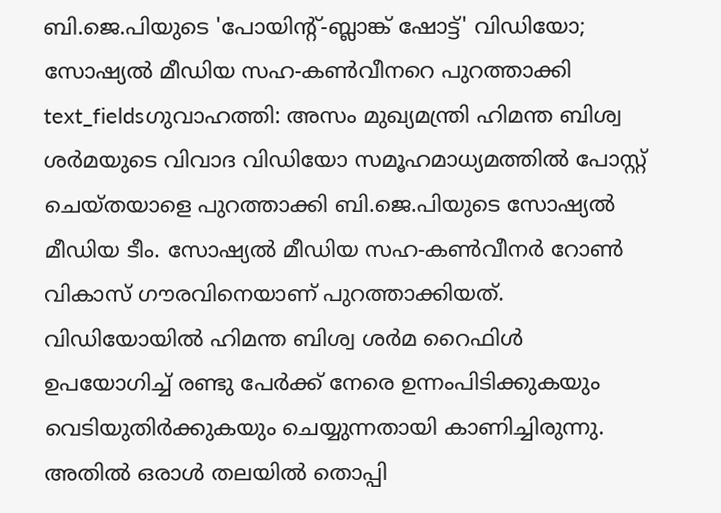ബി.ജെ.പിയുടെ 'പോയിന്റ്-ബ്ലാങ്ക് ഷോട്ട്' വിഡിയോ; സോഷ്യൽ മീഡിയ സഹ-കൺവീനറെ പുറത്താക്കി
text_fieldsഗുവാഹത്തി: അസം മുഖ്യമന്ത്രി ഹിമന്ത ബിശ്വ ശർമയുടെ വിവാദ വിഡിയോ സമൂഹമാധ്യമത്തിൽ പോസ്റ്റ് ചെയ്തയാളെ പുറത്താക്കി ബി.ജെ.പിയുടെ സോഷ്യൽ മീഡിയ ടീം. സോഷ്യൽ മീഡിയ സഹ-കൺവീനർ റോൺ വികാസ് ഗൗരവിനെയാണ് പുറത്താക്കിയത്. വിഡിയോയിൽ ഹിമന്ത ബിശ്വ ശർമ റൈഫിൾ ഉപയോഗിച്ച് രണ്ടു പേർക്ക് നേരെ ഉന്നംപിടിക്കുകയും വെടിയുതിർക്കുകയും ചെയ്യുന്നതായി കാണിച്ചിരുന്നു. അതിൽ ഒരാൾ തലയിൽ തൊപ്പി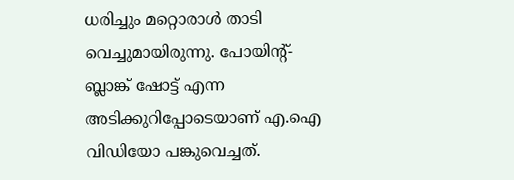ധരിച്ചും മറ്റൊരാൾ താടി വെച്ചുമായിരുന്നു. പോയിന്റ്-ബ്ലാങ്ക് ഷോട്ട് എന്ന അടിക്കുറിപ്പോടെയാണ് എ.ഐ വിഡിയോ പങ്കുവെച്ചത്.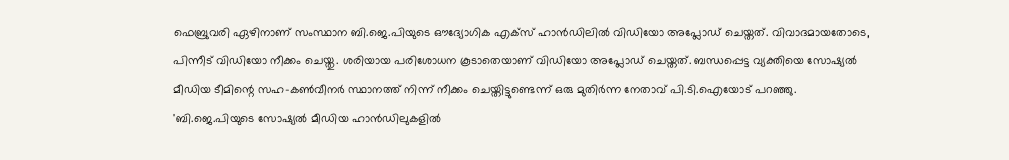ഫെബ്രുവരി ഏഴിനാണ് സംസ്ഥാന ബി.ജെ.പിയുടെ ഔദ്യോഗിക എക്സ് ഹാൻഡിലിൽ വിഡിയോ അപ്ലോഡ് ചെയ്തത്. വിവാദമായതോടെ, പിന്നീട് വിഡിയോ നീക്കം ചെയ്തു. ശരിയായ പരിശോധന കൂടാതെയാണ് വിഡിയോ അപ്ലോഡ് ചെയ്തത്. ബന്ധപ്പെട്ട വ്യക്തിയെ സോഷ്യൽ മീഡിയ ടീമിന്റെ സഹ-കൺവീനർ സ്ഥാനത്ത് നിന്ന് നീക്കം ചെയ്തിട്ടുണ്ടെന്ന് ഒരു മുതിർന്ന നേതാവ് പി.ടി.ഐയോട് പറഞ്ഞു.
'ബി.ജെ.പിയുടെ സോഷ്യൽ മീഡിയ ഹാൻഡിലുകളിൽ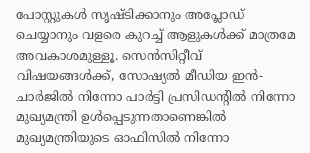പോസ്റ്റുകൾ സൃഷ്ടിക്കാനും അപ്ലോഡ് ചെയ്യാനും വളരെ കുറച്ച് ആളുകൾക്ക് മാത്രമേ അവകാശമുള്ളൂ. സെൻസിറ്റീവ് വിഷയങ്ങൾക്ക്, സോഷ്യൽ മീഡിയ ഇൻ-ചാർജിൽ നിന്നോ പാർട്ടി പ്രസിഡന്റിൽ നിന്നോ മുഖ്യമന്ത്രി ഉൾപ്പെടുന്നതാണെങ്കിൽ മുഖ്യമന്ത്രിയുടെ ഓഫിസിൽ നിന്നോ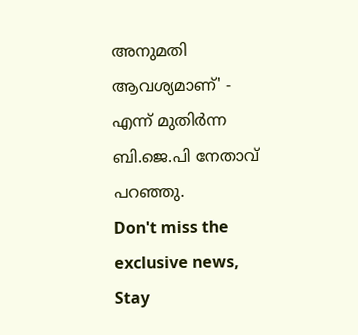അനുമതി ആവശ്യമാണ്' - എന്ന് മുതിർന്ന ബി.ജെ.പി നേതാവ് പറഞ്ഞു.
Don't miss the exclusive news, Stay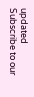updated
Subscribe to our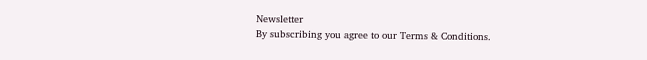Newsletter
By subscribing you agree to our Terms & Conditions.